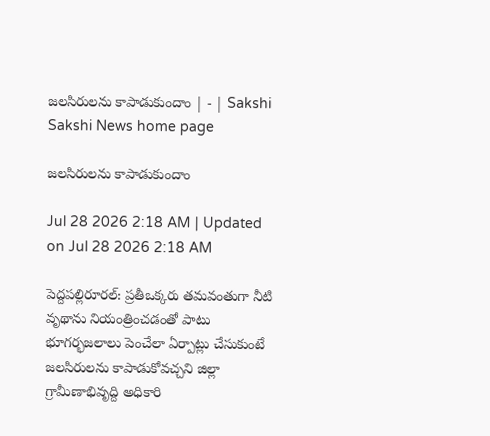జలసిరులను కాపాడుకుందాం | - | Sakshi
Sakshi News home page

జలసిరులను కాపాడుకుందాం

Jul 28 2026 2:18 AM | Updated on Jul 28 2026 2:18 AM

పెద్దపల్లిరూరల్‌: ప్రతీఒక్కరు తమవంతుగా నీటి వృథాను నియంత్రించడంతో పాటు భూగర్భజలాలు పెంచేలా ఏర్పాట్లు చేసుకుంటే జలసిరులను కాపాడుకోవచ్చని జిల్లా గ్రామీణాభివృద్ది అధికారి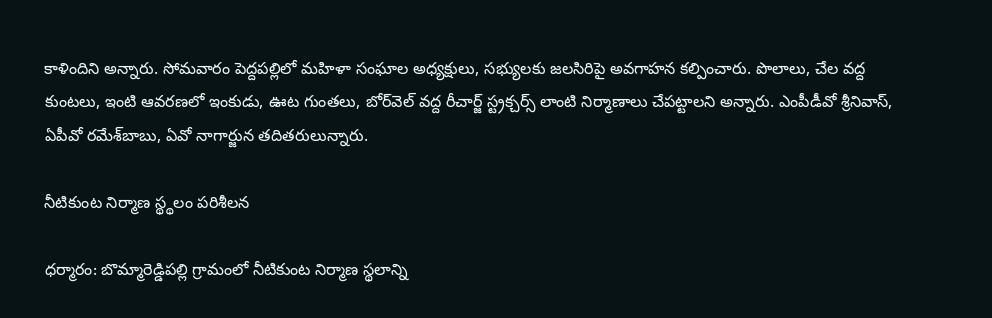కాళిందిని అన్నారు. సోమవారం పెద్దపల్లిలో మహిళా సంఘాల అధ్యక్షులు, సభ్యులకు జలసిరిపై అవగాహన కల్పించారు. పొలాలు, చేల వద్ద కుంటలు, ఇంటి ఆవరణలో ఇంకుడు, ఊట గుంతలు, బోర్‌వెల్‌ వద్ద రీచార్జ్‌ స్ట్రక్చర్స్‌ లాంటి నిర్మాణాలు చేపట్టాలని అన్నారు. ఎంపీడీవో శ్రీనివాస్‌, ఏపీవో రమేశ్‌బాబు, ఏవో నాగార్జున తదితరులున్నారు.

నీటికుంట నిర్మాణ స్థ్థలం పరిశీలన

ధర్మారం: బొమ్మారెడ్డిపల్లి గ్రామంలో నీటికుంట నిర్మాణ స్థలాన్ని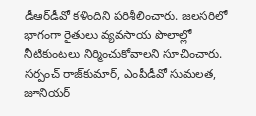డీఆర్‌డీవో కళిందిని పరిశీలించారు. జలసరిలో భాగంగా రైతులు వ్యవసాయ పొలాల్లో నీటికుంటలు నిర్మించుకోవాలని సూచించారు. సర్పంచ్‌ రాజ్‌కుమార్‌, ఎంపీడీవో సుమలత, జూనియర్‌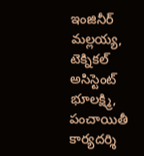ఇంజినీర్‌ మల్లయ్య, టెక్నికల్‌ అసిస్టెంట్‌ భూలక్ష్మి, పంచాయితీ కార్యదర్శి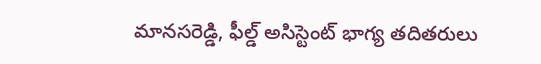మానసరెడ్డి, ఫీల్డ్‌ అసిస్టెంట్‌ భాగ్య తదితరులు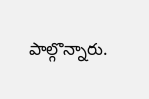పాల్గొన్నారు.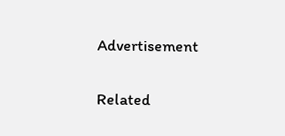Advertisement

Related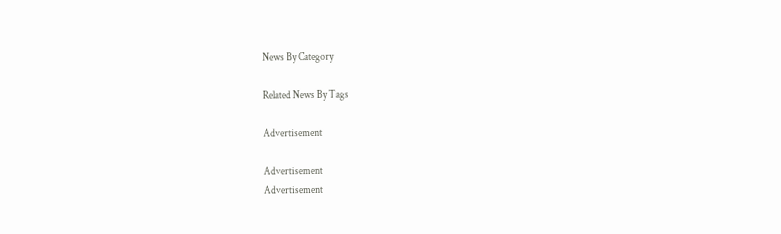News By Category

Related News By Tags

Advertisement

Advertisement
Advertisement